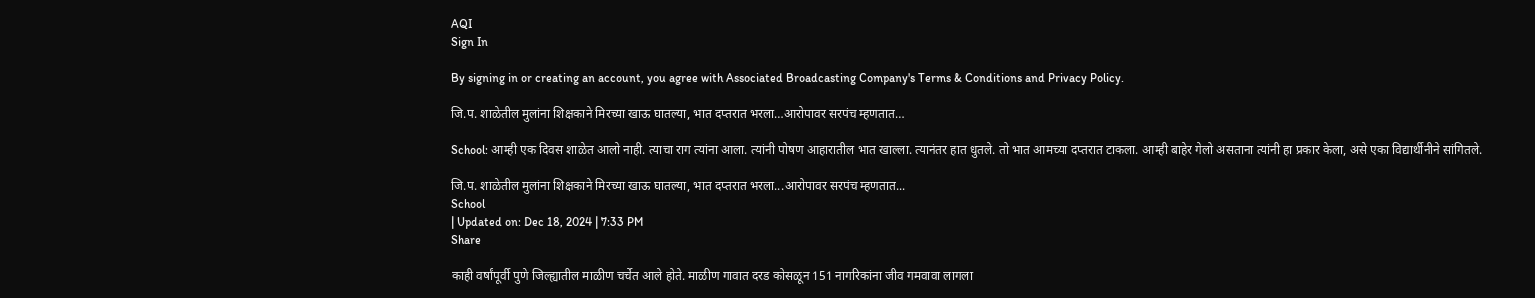AQI
Sign In

By signing in or creating an account, you agree with Associated Broadcasting Company's Terms & Conditions and Privacy Policy.

जि.प. शाळेतील मुलांना शिक्षकाने मिरच्या खाऊ घातल्या, भात दप्तरात भरला…आरोपावर सरपंच म्हणतात…

School: आम्ही एक दिवस शाळेत आलो नाही. त्याचा राग त्यांना आला. त्यांनी पोषण आहारातील भात खाल्ला. त्यानंतर हात धुतले. तो भात आमच्या दप्तरात टाकला. आम्ही बाहेर गेलो असताना त्यांनी हा प्रकार केला, असे एका विद्यार्थीनीने सांगितले.

जि.प. शाळेतील मुलांना शिक्षकाने मिरच्या खाऊ घातल्या, भात दप्तरात भरला...आरोपावर सरपंच म्हणतात...
School
| Updated on: Dec 18, 2024 | 7:33 PM
Share

काही वर्षांपूर्वी पुणे जिल्ह्यातील माळीण चर्चेत आले होते. माळीण गावात दरड कोसळून 151 नागरिकांना जीव गमवावा लागला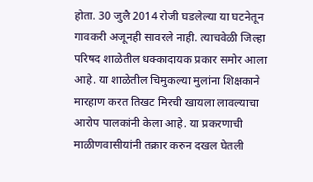होता. 30 जुलै 2014 रोजी घडलेल्या या घटनेतून गावकरी अजूनही सावरले नाही. त्याचवेळी जिल्हा परिषद शाळेतील धक्कादायक प्रकार समोर आला आहे. या शाळेतील चिमुकल्या मुलांना शिक्षकाने मारहाण करत तिखट मिरची खायला लावल्याचा आरोप पालकांनी केला आहे. या प्रकरणाची माळीणवासीयांनी तक्रार करुन दखल घेतली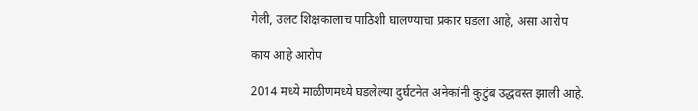गेली, उलट शिक्षकालाच पाठिशी घालण्याचा प्रकार घडला आहे, असा आरोप

काय आहे आरोप

2014 मध्ये माळीणमध्ये घडलेल्या दुर्घटनेत अनेकांनी कुटुंब उद्धवस्त झाली आहे.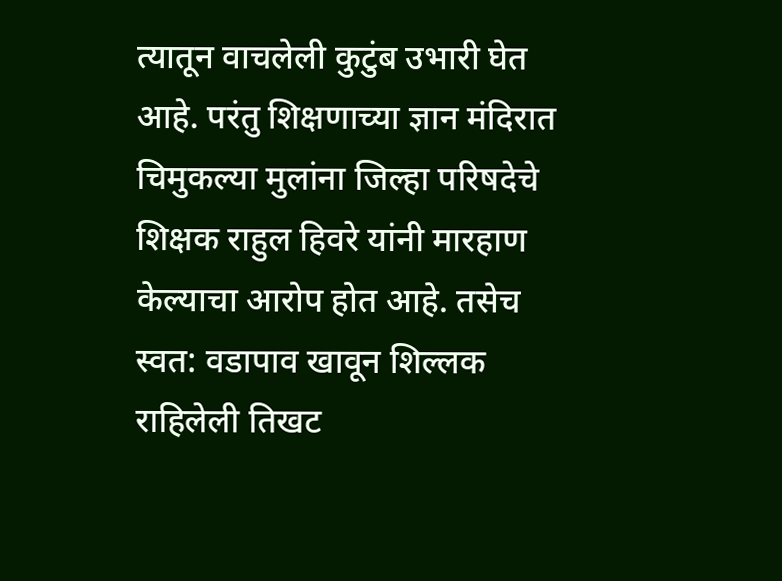त्यातून वाचलेली कुटुंब उभारी घेत आहे. परंतु शिक्षणाच्या ज्ञान मंदिरात चिमुकल्या मुलांना जिल्हा परिषदेचे शिक्षक राहुल हिवरे यांनी मारहाण केल्याचा आरोप होत आहे. तसेच स्वत: वडापाव खावून शिल्लक राहिलेली तिखट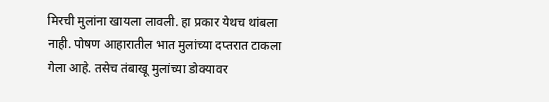मिरची मुलांना खायला लावली. हा प्रकार येथच थांबला नाही. पोषण आहारातील भात मुलांच्या दप्तरात टाकला गेला आहे. तसेच तंबाखू मुलांच्या डोक्यावर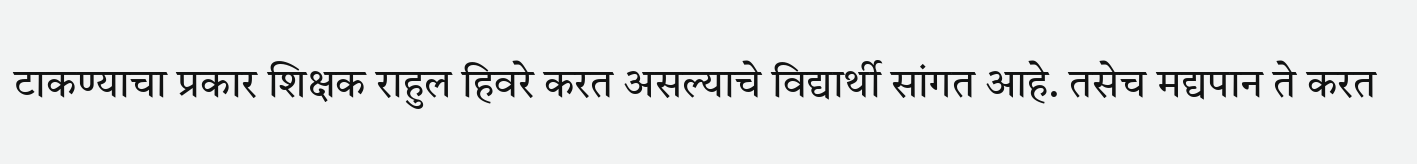टाकण्याचा प्रकार शिक्षक राहुल हिवरे करत असल्याचे विद्यार्थी सांगत आहे. तसेच मद्यपान ते करत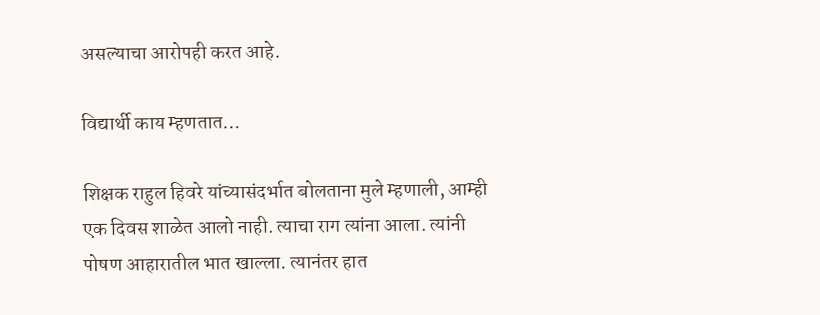असल्याचा आरोपही करत आहे.

विद्यार्थी काय म्हणतात…

शिक्षक राहुल हिवरे यांच्यासंदर्भात बोलताना मुले म्हणाली, आम्ही एक दिवस शाळेत आलो नाही. त्याचा राग त्यांना आला. त्यांनी पोषण आहारातील भात खाल्ला. त्यानंतर हात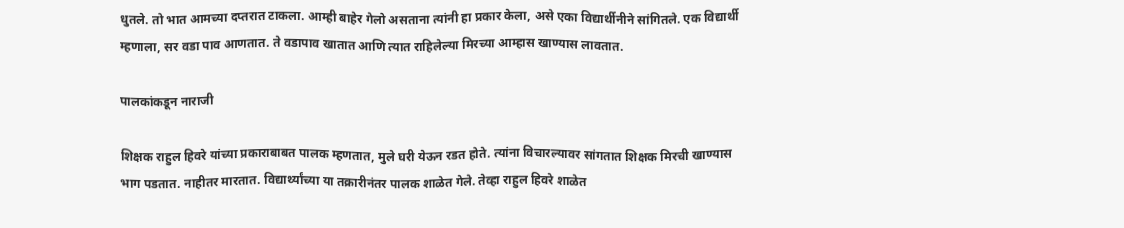धुतले. तो भात आमच्या दप्तरात टाकला. आम्ही बाहेर गेलो असताना त्यांनी हा प्रकार केला, असे एका विद्यार्थीनीने सांगितले. एक विद्यार्थी म्हणाला, सर वडा पाव आणतात. ते वडापाव खातात आणि त्यात राहिलेल्या मिरच्या आम्हास खाण्यास लावतात.

पालकांकडून नाराजी

शिक्षक राहुल हिवरे यांच्या प्रकाराबाबत पालक म्हणतात, मुले घरी येऊन रडत होते. त्यांना विचारल्यावर सांगतात शिक्षक मिरची खाण्यास भाग पडतात. नाहीतर मारतात. विद्यार्थ्यांच्या या तक्रारीनंतर पालक शाळेत गेले. तेव्हा राहुल हिवरे शाळेत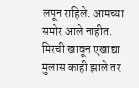लपून राहिले. आमच्या समोर आले नाहीत. मिरची खावून एखाद्या मुलास काही झाले तर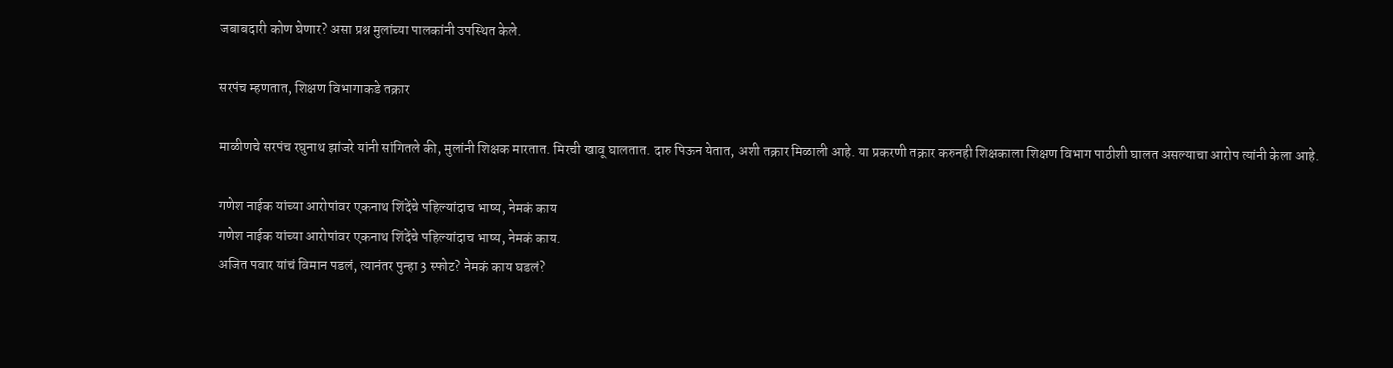जबाबदारी कोण घेणार? असा प्रश्न मुलांच्या पालकांनी उपस्थित केले.

सरपंच म्हणतात, शिक्षण विभागाकडे तक्रार

माळीणचे सरपंच रघुनाथ झांजरे यांनी सांगितले की, मुलांनी शिक्षक मारतात. मिरची खावू घालतात. दारु पिऊन येतात, अशी तक्रार मिळाली आहे. या प्रकरणी तक्रार करुनही शिक्षकाला शिक्षण विभाग पाठीशी घालत असल्याचा आरोप त्यांनी केला आहे.

गणेश नाईक यांच्या आरोपांवर एकनाथ शिंदेंचे पहिल्यांदाच भाष्य, नेमकं काय
गणेश नाईक यांच्या आरोपांवर एकनाथ शिंदेंचे पहिल्यांदाच भाष्य, नेमकं काय.
अजित पवार यांचं विमान पडलं, त्यानंतर पुन्हा 3 स्फोट? नेमकं काय घडलं?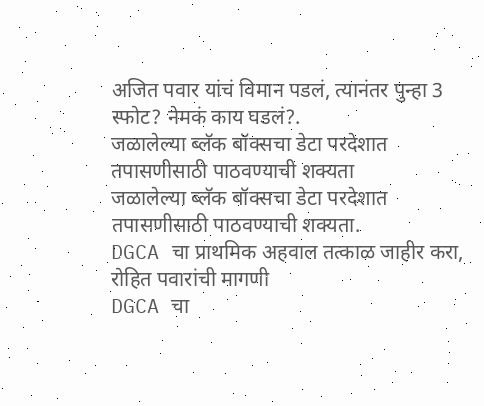अजित पवार यांचं विमान पडलं, त्यानंतर पुन्हा 3 स्फोट? नेमकं काय घडलं?.
जळालेल्या ब्लॅक बॉक्सचा डेटा परदेशात तपासणीसाठी पाठवण्याची शक्यता
जळालेल्या ब्लॅक बॉक्सचा डेटा परदेशात तपासणीसाठी पाठवण्याची शक्यता.
DGCA चा प्राथमिक अहवाल तत्काळ जाहीर करा, रोहित पवारांची मागणी
DGCA चा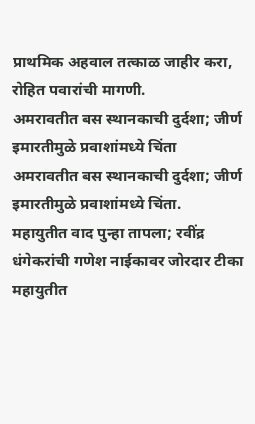प्राथमिक अहवाल तत्काळ जाहीर करा, रोहित पवारांची मागणी.
अमरावतीत बस स्थानकाची दुर्दशा; जीर्ण इमारतीमुळे प्रवाशांमध्ये चिंता
अमरावतीत बस स्थानकाची दुर्दशा; जीर्ण इमारतीमुळे प्रवाशांमध्ये चिंता.
महायुतीत वाद पुन्हा तापला; रवींद्र धंगेकरांची गणेश नाईकावर जोरदार टीका
महायुतीत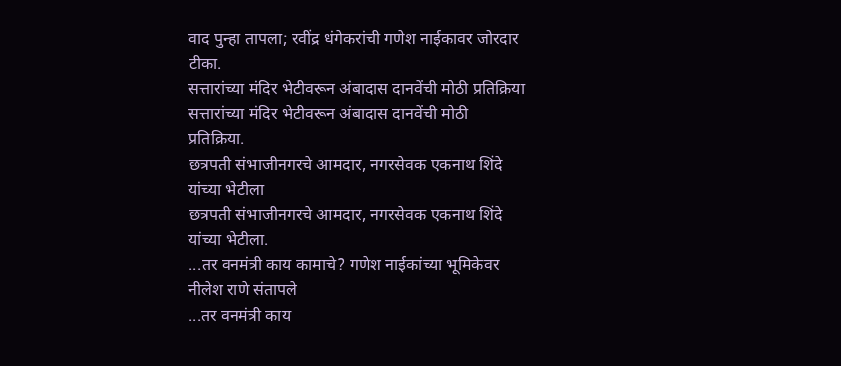वाद पुन्हा तापला; रवींद्र धंगेकरांची गणेश नाईकावर जोरदार टीका.
सत्तारांच्या मंदिर भेटीवरून अंबादास दानवेंची मोठी प्रतिक्रिया
सत्तारांच्या मंदिर भेटीवरून अंबादास दानवेंची मोठी प्रतिक्रिया.
छत्रपती संभाजीनगरचे आमदार, नगरसेवक एकनाथ शिंदे यांच्या भेटीला
छत्रपती संभाजीनगरचे आमदार, नगरसेवक एकनाथ शिंदे यांच्या भेटीला.
...तर वनमंत्री काय कामाचे? गणेश नाईकांच्या भूमिकेवर नीलेश राणे संतापले
...तर वनमंत्री काय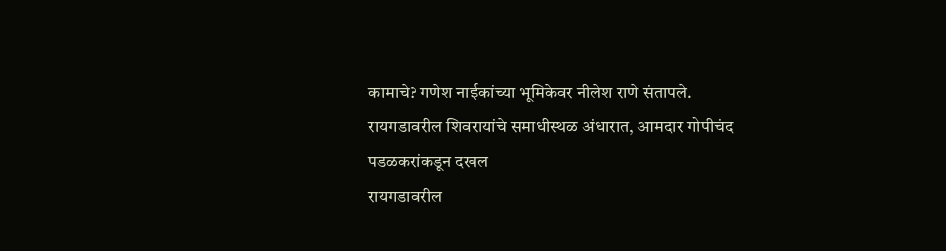कामाचे? गणेश नाईकांच्या भूमिकेवर नीलेश राणे संतापले.
रायगडावरील शिवरायांचे समाधीस्थळ अंधारात, आमदार गोपीचंद पडळकरांकडून दखल
रायगडावरील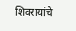शिवरायांचे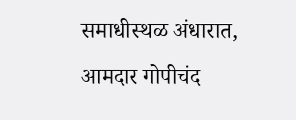समाधीस्थळ अंधारात, आमदार गोपीचंद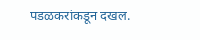पडळकरांकडून दखल.